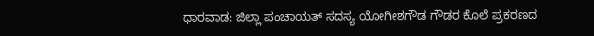ಧಾರವಾಡ: ಜಿಲ್ಲಾ ಪಂಚಾಯತ್ ಸದಸ್ಯ ಯೋಗೀಶಗೌಡ ಗೌಡರ ಕೊಲೆ ಪ್ರಕರಣದ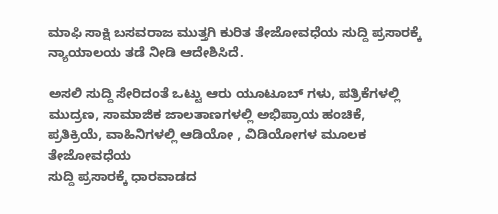ಮಾಫಿ ಸಾಕ್ಷಿ ಬಸವರಾಜ ಮುತ್ತಗಿ ಕುರಿತ ತೇಜೋವಧೆಯ ಸುದ್ದಿ ಪ್ರಸಾರಕ್ಕೆ ನ್ಯಾಯಾಲಯ ತಡೆ ನೀಡಿ ಆದೇಶಿಸಿದೆ.

ಅಸಲಿ ಸುದ್ದಿ ಸೇರಿದಂತೆ ಒಟ್ಟು ಆರು ಯೂಟೂಬ್ ಗಳು, ಪತ್ರಿಕೆಗಳಲ್ಲಿ ಮುದ್ರಣ, ಸಾಮಾಜಿಕ ಜಾಲತಾಣಗಳಲ್ಲಿ ಅಭಿಪ್ರಾಯ ಹಂಚಿಕೆ, ಪ್ರತಿಕ್ರಿಯೆ, ವಾಹಿನಿಗಳಲ್ಲಿ ಆಡಿಯೋ , ವಿಡಿಯೋಗಳ ಮೂಲಕ ತೇಜೋವಧೆಯ
ಸುದ್ದಿ ಪ್ರಸಾರಕ್ಕೆ ಧಾರವಾಡದ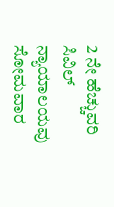2 ನೇ ಹೆಚ್ಚುವರಿ ಸಿವಿಲ್ ನ್ಯಾಯಾಲಯವು ಸೋಮವಾರ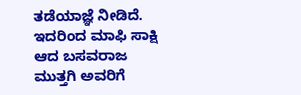ತಡೆಯಾಜ್ಞೆ ನೀಡಿದೆ.
ಇದರಿಂದ ಮಾಫಿ ಸಾಕ್ಷಿ ಆದ ಬಸವರಾಜ ಮುತ್ತಗಿ ಅವರಿಗೆ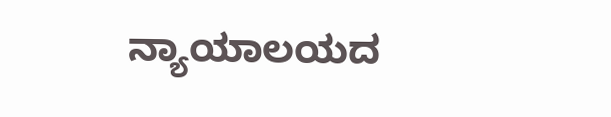ನ್ಯಾಯಾಲಯದ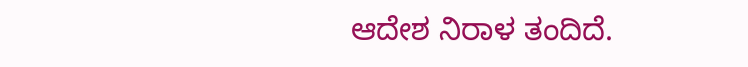ಆದೇಶ ನಿರಾಳ ತಂದಿದೆ.